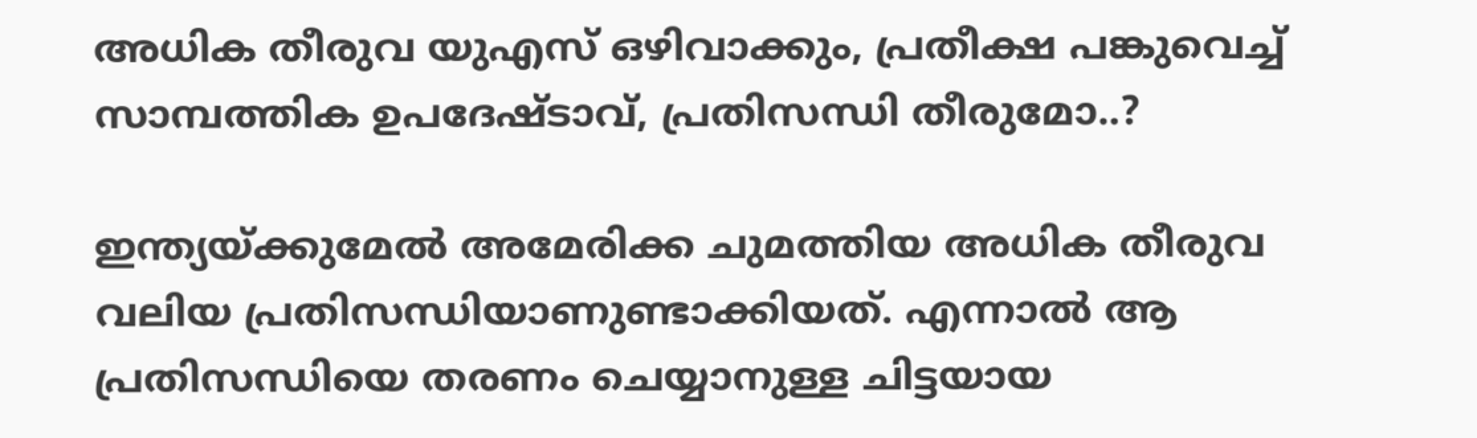അധിക തീരുവ യുഎസ് ഒഴിവാക്കും, പ്രതീക്ഷ പങ്കുവെച്ച് സാമ്പത്തിക ഉപദേഷ്ടാവ്, പ്രതിസന്ധി തീരുമോ..?

ഇന്ത്യയ്ക്കുമേൽ അമേരിക്ക ചുമത്തിയ അധിക തീരുവ വലിയ പ്രതിസന്ധിയാണുണ്ടാക്കിയത്. എന്നാൽ ആ പ്രതിസന്ധിയെ തരണം ചെയ്യാനുള്ള ചിട്ടയായ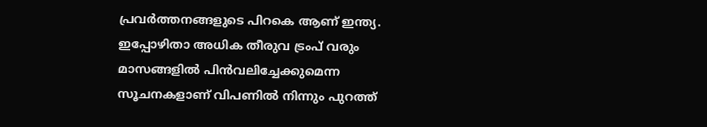പ്രവർത്തനങ്ങളുടെ പിറകെ ആണ് ഇന്ത്യ. ഇപ്പോഴിതാ അധിക തീരുവ ട്രംപ് വരും മാസങ്ങളിൽ പിൻവലിച്ചേക്കുമെന്ന സൂചനകളാണ് വിപണിൽ നിന്നും പുറത്ത്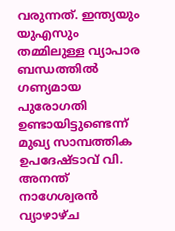വരുന്നത്. ഇന്ത്യയും യുഎസും തമ്മിലുള്ള വ്യാപാര ബന്ധത്തിൽ ഗണ്യമായ പുരോഗതി ഉണ്ടായിട്ടുണ്ടെന്ന് മുഖ്യ സാമ്പത്തിക ഉപദേഷ്ടാവ് വി. അനന്ത് നാഗേശ്വരൻ വ്യാഴാഴ്ച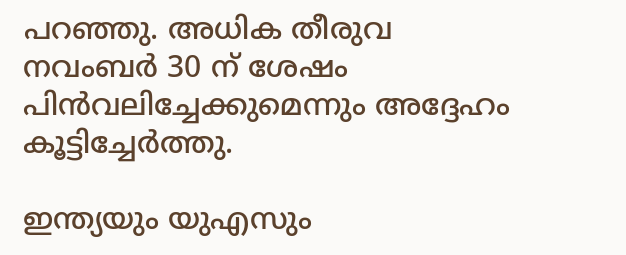പറഞ്ഞു. അധിക തീരുവ നവംബർ 30 ന് ശേഷം പിൻവലിച്ചേക്കുമെന്നും അദ്ദേഹം കൂട്ടിച്ചേർത്തു.

ഇന്ത്യയും യുഎസും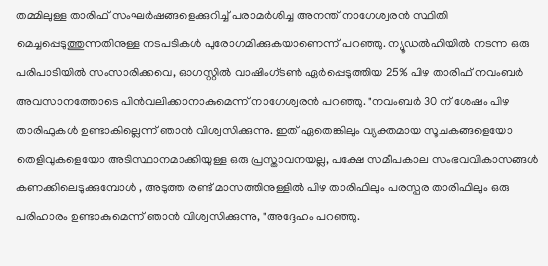തമ്മിലുള്ള താരിഫ് സംഘർഷങ്ങളെക്കുറിച്ച് പരാമർശിച്ച അനന്ത് നാഗേശ്വരൻ സ്ഥിതി മെച്ചപ്പെടുത്തുന്നതിനുള്ള നടപടികൾ പുരോഗമിക്കുകയാണെന്ന് പറഞ്ഞു. ന്യൂഡൽഹിയിൽ നടന്ന ഒരു പരിപാടിയിൽ സംസാരിക്കവെ, ഓഗസ്റ്റിൽ വാഷിംഗ്ടൺ ഏർപ്പെടുത്തിയ 25% പിഴ താരിഫ് നവംബർ അവസാനത്തോടെ പിൻവലിക്കാനാകുമെന്ന് നാഗേശ്വരൻ പറഞ്ഞു. "നവംബർ 30 ന് ശേഷം പിഴ താരിഫുകൾ ഉണ്ടാകില്ലെന്ന് ഞാൻ വിശ്വസിക്കുന്നു. ഇത് ഏതെങ്കിലും വ്യക്തമായ സൂചകങ്ങളെയോ തെളിവുകളെയോ അടിസ്ഥാനമാക്കിയുള്ള ഒരു പ്രസ്താവനയല്ല, പക്ഷേ സമീപകാല സംഭവവികാസങ്ങൾ കണക്കിലെടുക്കുമ്പോൾ , അടുത്ത രണ്ട് മാസത്തിനുള്ളിൽ പിഴ താരിഫിലും പരസ്പര താരിഫിലും ഒരു പരിഹാരം ഉണ്ടാകുമെന്ന് ഞാൻ വിശ്വസിക്കുന്നു, "അദ്ദേഹം പറഞ്ഞു.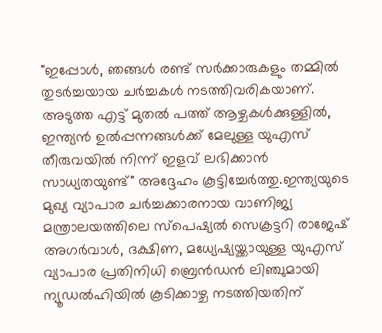"ഇപ്പോൾ, ഞങ്ങൾ രണ്ട് സർക്കാരുകളും തമ്മിൽ തുടർച്ചയായ ചർച്ചകൾ നടത്തിവരികയാണ്. അടുത്ത എട്ട് മുതൽ പത്ത് ആഴ്ചകൾക്കുള്ളിൽ, ഇന്ത്യൻ ഉൽപ്പന്നങ്ങൾക്ക് മേലുള്ള യുഎസ് തീരുവയിൽ നിന്ന് ഇളവ് ലഭിക്കാൻ സാധ്യതയുണ്ട്" അദ്ദേഹം കൂട്ടിച്ചേർത്തു.ഇന്ത്യയുടെ മുഖ്യ വ്യാപാര ചർച്ചക്കാരനായ വാണിജ്യ മന്ത്രാലയത്തിലെ സ്പെഷ്യൽ സെക്രട്ടറി രാജേഷ് അഗർവാൾ, ദക്ഷിണ, മധ്യേഷ്യയ്ക്കായുള്ള യുഎസ് വ്യാപാര പ്രതിനിധി ബ്രെൻഡൻ ലിഞ്ചുമായി ന്യൂഡൽഹിയിൽ കൂടിക്കാഴ്ച നടത്തിയതിന്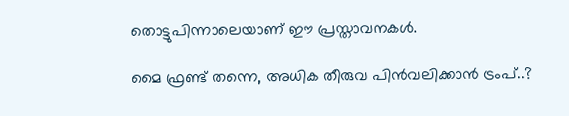തൊട്ടുപിന്നാലെയാണ് ഈ പ്രസ്താവനകൾ.

മൈ ഫ്രണ്ട് തന്നെ, അധിക തീരുവ പിൻവലിക്കാൻ ട്രംപ്..?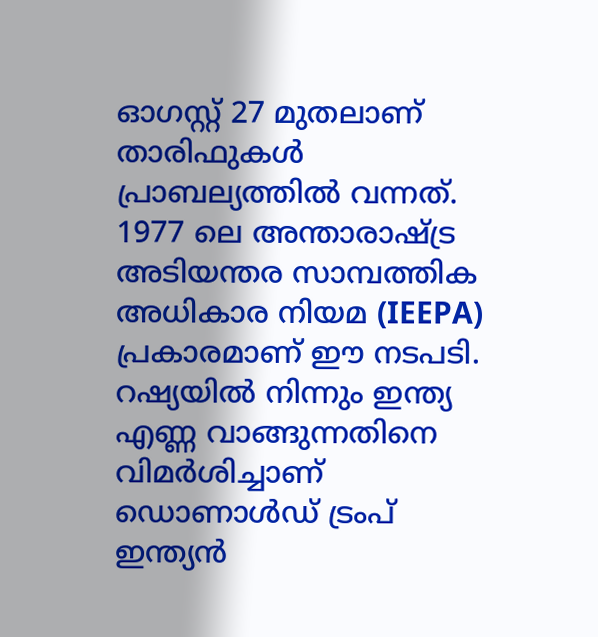ഓഗസ്റ്റ് 27 മുതലാണ് താരിഫുകൾ പ്രാബല്യത്തിൽ വന്നത്. 1977 ലെ അന്താരാഷ്ട്ര അടിയന്തര സാമ്പത്തിക അധികാര നിയമ (IEEPA) പ്രകാരമാണ് ഈ നടപടി. റഷ്യയിൽ നിന്നും ഇന്ത്യ എണ്ണ വാങ്ങുന്നതിനെ വിമർശിച്ചാണ് ഡൊണാൾഡ് ട്രംപ് ഇന്ത്യൻ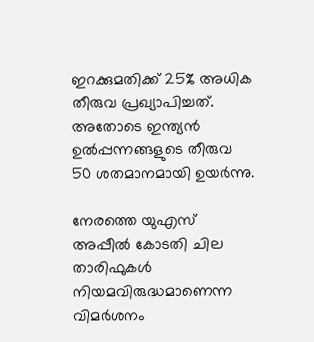ഇറക്കുമതിക്ക് 25% അധിക തീരുവ പ്രഖ്യാപിച്ചത്. അതോടെ ഇന്ത്യൻ ഉൽപ്പന്നങ്ങളുടെ തീരുവ 50 ശതമാനമായി ഉയർന്നു.

നേരത്തെ യുഎസ് അപ്പീൽ കോടതി ചില താരിഫുകൾ നിയമവിരുദ്ധമാണെന്ന വിമർശനം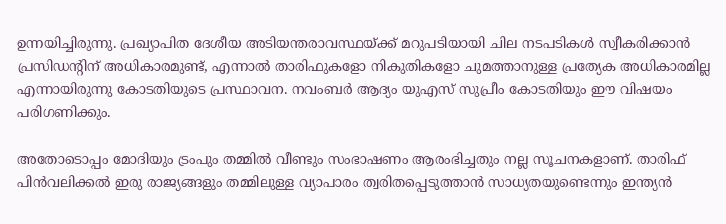ഉന്നയിച്ചിരുന്നു. പ്രഖ്യാപിത ദേശീയ അടിയന്തരാവസ്ഥയ്ക്ക് മറുപടിയായി ചില നടപടികൾ സ്വീകരിക്കാൻ പ്രസിഡന്റിന് അധികാരമുണ്ട്, എന്നാൽ താരിഫുകളോ നികുതികളോ ചുമത്താനുള്ള പ്രത്യേക അധികാരമില്ല എന്നായിരുന്നു കോടതിയുടെ പ്രസ്ഥാവന. നവംബർ ആദ്യം യുഎസ് സുപ്രീം കോടതിയും ഈ വിഷയം പരിഗണിക്കും.

അതോടൊപ്പം മോദിയും ട്രംപും തമ്മിൽ വീണ്ടും സംഭാഷണം ആരംഭിച്ചതും നല്ല സൂചനകളാണ്. താരിഫ് പിൻവലിക്കൽ ഇരു രാജ്യങ്ങളും തമ്മിലുള്ള വ്യാപാരം ത്വരിതപ്പെടുത്താൻ സാധ്യതയുണ്ടെന്നും ഇന്ത്യൻ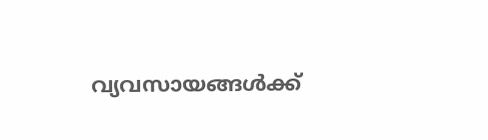വ്യവസായങ്ങൾക്ക്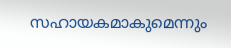സഹായകമാകുമെന്നും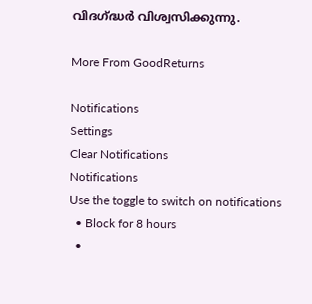വിദഗ്ദ്ധർ വിശ്വസിക്കുന്നു.

More From GoodReturns

Notifications
Settings
Clear Notifications
Notifications
Use the toggle to switch on notifications
  • Block for 8 hours
  •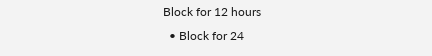Block for 12 hours
  • Block for 24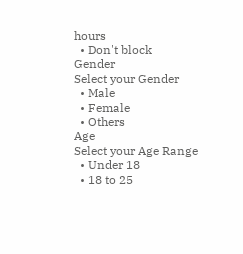hours
  • Don't block
Gender
Select your Gender
  • Male
  • Female
  • Others
Age
Select your Age Range
  • Under 18
  • 18 to 25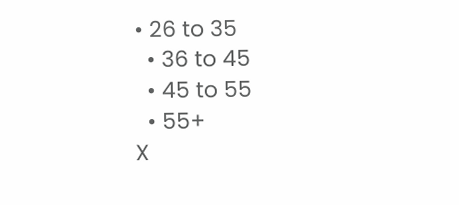• 26 to 35
  • 36 to 45
  • 45 to 55
  • 55+
X